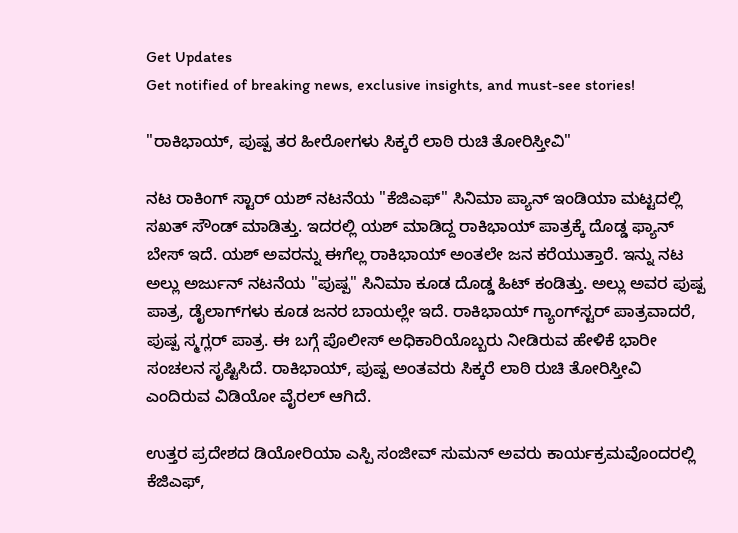Get Updates
Get notified of breaking news, exclusive insights, and must-see stories!

"ರಾಕಿಭಾಯ್‌, ಪುಷ್ಪ ತರ ಹೀರೋಗಳು ಸಿಕ್ಕರೆ ಲಾಠಿ ರುಚಿ ತೋರಿಸ್ತೀವಿ"

ನಟ ರಾಕಿಂಗ್‌ ಸ್ಟಾರ್‌ ಯಶ್‌ ನಟನೆಯ "ಕೆಜಿಎಫ್‌" ಸಿನಿಮಾ ಪ್ಯಾನ್‌ ಇಂಡಿಯಾ ಮಟ್ಟದಲ್ಲಿ ಸಖತ್‌ ಸೌಂಡ್‌ ಮಾಡಿತ್ತು. ಇದರಲ್ಲಿ ಯಶ್‌ ಮಾಡಿದ್ದ ರಾಕಿಭಾಯ್‌ ಪಾತ್ರಕ್ಕೆ ದೊಡ್ಡ ಫ್ಯಾನ್‌ ಬೇಸ್‌ ಇದೆ. ಯಶ್‌ ಅವರನ್ನು ಈಗೆಲ್ಲ ರಾಕಿಭಾಯ್‌ ಅಂತಲೇ ಜನ ಕರೆಯುತ್ತಾರೆ. ಇನ್ನು ನಟ ಅಲ್ಲು ಅರ್ಜುನ್‌ ನಟನೆಯ "ಪುಷ್ಪ" ಸಿನಿಮಾ ಕೂಡ ದೊಡ್ಡ ಹಿಟ್‌ ಕಂಡಿತ್ತು. ಅಲ್ಲು ಅವರ ಪುಷ್ಪ ಪಾತ್ರ, ಡೈಲಾಗ್‌ಗಳು ಕೂಡ ಜನರ ಬಾಯಲ್ಲೇ ಇದೆ. ರಾಕಿಭಾಯ್‌ ಗ್ಯಾಂಗ್‌ಸ್ಟರ್‌ ಪಾತ್ರವಾದರೆ, ಪುಷ್ಪ ಸ್ಮಗ್ಲರ್‌ ಪಾತ್ರ. ಈ ಬಗ್ಗೆ ಪೊಲೀಸ್‌ ಅಧಿಕಾರಿಯೊಬ್ಬರು ನೀಡಿರುವ ಹೇಳಿಕೆ ಭಾರೀ ಸಂಚಲನ ಸೃಷ್ಟಿಸಿದೆ. ರಾಕಿಭಾಯ್‌, ಪುಷ್ಪ ಅಂತವರು ಸಿಕ್ಕರೆ ಲಾಠಿ ರುಚಿ ತೋರಿಸ್ತೀವಿ ಎಂದಿರುವ ವಿಡಿಯೋ ವೈರಲ್‌ ಆಗಿದೆ.

ಉತ್ತರ ಪ್ರದೇಶದ ಡಿಯೋರಿಯಾ ಎಸ್ಪಿ ಸಂಜೀವ್ ಸುಮನ್ ಅವರು ಕಾರ್ಯಕ್ರಮವೊಂದರಲ್ಲಿ ಕೆಜಿಎಫ್‌,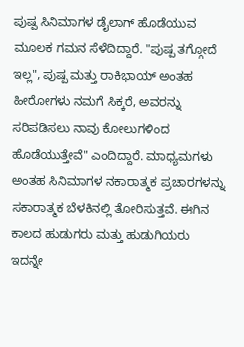ಪುಷ್ಪ ಸಿನಿಮಾಗಳ ಡೈಲಾಗ್‌ ಹೊಡೆಯುವ ಮೂಲಕ ಗಮನ ಸೆಳೆದಿದ್ದಾರೆ. "ಪುಷ್ಪ ತಗ್ಗೋದೆ ಇಲ್ಲ", ಪುಷ್ಪ ಮತ್ತು ರಾಕಿಭಾಯ್‌ ಅಂತಹ ಹೀರೋಗಳು ನಮಗೆ ಸಿಕ್ಕರೆ, ಅವರನ್ನು ಸರಿಪಡಿಸಲು ನಾವು ಕೋಲುಗಳಿಂದ ಹೊಡೆಯುತ್ತೇವೆ" ಎಂದಿದ್ದಾರೆ. ಮಾಧ್ಯಮಗಳು ಅಂತಹ ಸಿನಿಮಾಗಳ ನಕಾರಾತ್ಮಕ ಪ್ರಚಾರಗಳನ್ನು ಸಕಾರಾತ್ಮಕ ಬೆಳಕಿನಲ್ಲಿ ತೋರಿಸುತ್ತವೆ. ಈಗಿನ ಕಾಲದ ಹುಡುಗರು ಮತ್ತು ಹುಡುಗಿಯರು ಇದನ್ನೇ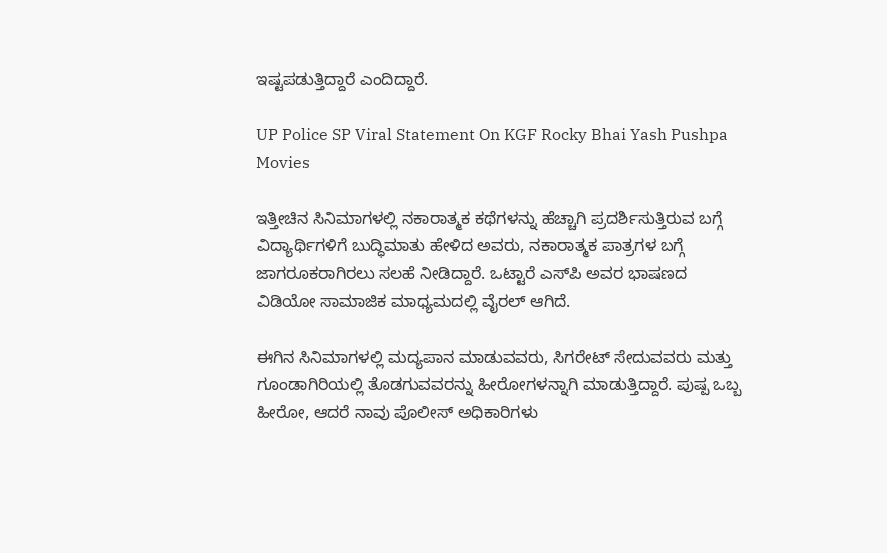ಇಷ್ಟಪಡುತ್ತಿದ್ದಾರೆ ಎಂದಿದ್ದಾರೆ.

UP Police SP Viral Statement On KGF Rocky Bhai Yash Pushpa Movies

ಇತ್ತೀಚಿನ ಸಿನಿಮಾಗಳಲ್ಲಿ ನಕಾರಾತ್ಮಕ ಕಥೆಗಳನ್ನು ಹೆಚ್ಚಾಗಿ ಪ್ರದರ್ಶಿಸುತ್ತಿರುವ ಬಗ್ಗೆ ವಿದ್ಯಾರ್ಥಿಗಳಿಗೆ ಬುದ್ಧಿಮಾತು ಹೇಳಿದ ಅವರು, ನಕಾರಾತ್ಮಕ ಪಾತ್ರಗಳ ಬಗ್ಗೆ ಜಾಗರೂಕರಾಗಿರಲು ಸಲಹೆ ನೀಡಿದ್ದಾರೆ. ಒಟ್ಟಾರೆ ಎಸ್‌ಪಿ ಅವರ ಭಾಷಣದ ವಿಡಿಯೋ ಸಾಮಾಜಿಕ ಮಾಧ್ಯಮದಲ್ಲಿ ವೈರಲ್ ಆಗಿದೆ.

ಈಗಿನ ಸಿನಿಮಾಗಳಲ್ಲಿ ಮದ್ಯಪಾನ ಮಾಡುವವರು, ಸಿಗರೇಟ್ ಸೇದುವವರು ಮತ್ತು ಗೂಂಡಾಗಿರಿಯಲ್ಲಿ ತೊಡಗುವವರನ್ನು ಹೀರೋಗಳನ್ನಾಗಿ ಮಾಡುತ್ತಿದ್ದಾರೆ. ಪುಷ್ಪ ಒಬ್ಬ ಹೀರೋ, ಆದರೆ ನಾವು ಪೊಲೀಸ್ ಅಧಿಕಾರಿಗಳು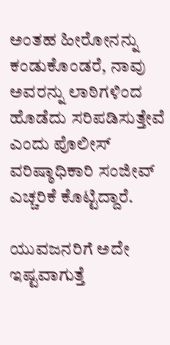ಅಂತಹ ಹೀರೋನನ್ನು ಕಂಡುಕೊಂಡರೆ, ನಾವು ಅವರನ್ನು ಲಾಠಿಗಳಿಂದ ಹೊಡೆದು ಸರಿಪಡಿಸುತ್ತೇವೆ ಎಂದು ಪೊಲೀಸ್ ವರಿಷ್ಠಾಧಿಕಾರಿ ಸಂಜೀವ್ ಎಚ್ಚರಿಕೆ ಕೊಟ್ಟಿದ್ದಾರೆ.

ಯುವಜನರಿಗೆ ಅದೇ ಇಷ್ಟವಾಗುತ್ತೆ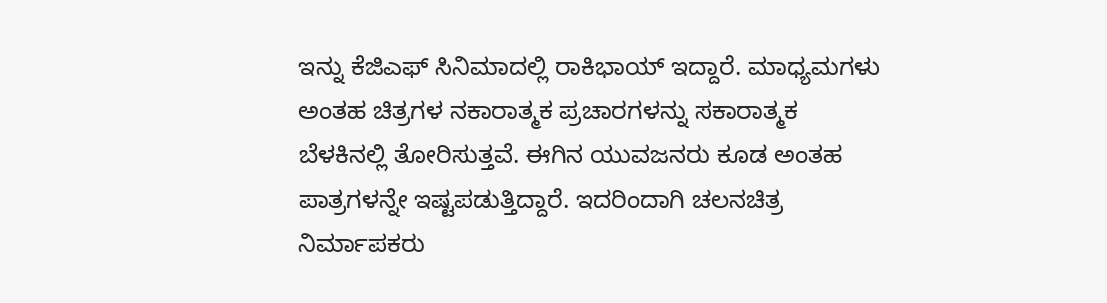ಇನ್ನು ಕೆಜಿಎಫ್ ಸಿನಿಮಾದಲ್ಲಿ ರಾಕಿಭಾಯ್ ಇದ್ದಾರೆ. ಮಾಧ್ಯಮಗಳು ಅಂತಹ ಚಿತ್ರಗಳ ನಕಾರಾತ್ಮಕ ಪ್ರಚಾರಗಳನ್ನು ಸಕಾರಾತ್ಮಕ ಬೆಳಕಿನಲ್ಲಿ ತೋರಿಸುತ್ತವೆ. ಈಗಿನ ಯುವಜನರು ಕೂಡ ಅಂತಹ ಪಾತ್ರಗಳನ್ನೇ ಇಷ್ಟಪಡುತ್ತಿದ್ದಾರೆ. ಇದರಿಂದಾಗಿ ಚಲನಚಿತ್ರ ನಿರ್ಮಾಪಕರು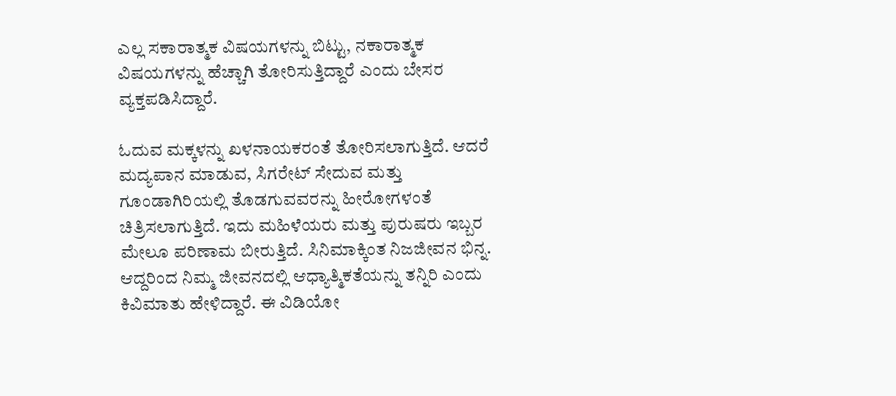ಎಲ್ಲ ಸಕಾರಾತ್ಮಕ ವಿಷಯಗಳನ್ನು ಬಿಟ್ಟು, ನಕಾರಾತ್ಮಕ ವಿಷಯಗಳನ್ನು ಹೆಚ್ಚಾಗಿ ತೋರಿಸುತ್ತಿದ್ದಾರೆ ಎಂದು ಬೇಸರ ವ್ಯಕ್ತಪಡಿಸಿದ್ದಾರೆ.

ಓದುವ ಮಕ್ಕಳನ್ನು ಖಳನಾಯಕರಂತೆ ತೋರಿಸಲಾಗುತ್ತಿದೆ. ಆದರೆ ಮದ್ಯಪಾನ ಮಾಡುವ, ಸಿಗರೇಟ್ ಸೇದುವ ಮತ್ತು ಗೂಂಡಾಗಿರಿಯಲ್ಲಿ ತೊಡಗುವವರನ್ನು ಹೀರೋಗಳಂತೆ ಚಿತ್ರಿಸಲಾಗುತ್ತಿದೆ. ಇದು ಮಹಿಳೆಯರು ಮತ್ತು ಪುರುಷರು ಇಬ್ಬರ ಮೇಲೂ ಪರಿಣಾಮ ಬೀರುತ್ತಿದೆ. ಸಿನಿಮಾಕ್ಕಿಂತ ನಿಜಜೀವನ ಭಿನ್ನ. ಆದ್ದರಿಂದ ನಿಮ್ಮ ಜೀವನದಲ್ಲಿ ಆಧ್ಯಾತ್ಮಿಕತೆಯನ್ನು ತನ್ನಿರಿ ಎಂದು ಕಿವಿಮಾತು ಹೇಳಿದ್ದಾರೆ. ಈ ವಿಡಿಯೋ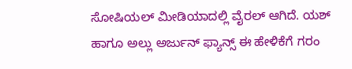ಸೋಷಿಯಲ್‌ ಮೀಡಿಯಾದಲ್ಲಿ ವೈರಲ್‌ ಆಗಿದೆ. ಯಶ್‌ ಹಾಗೂ ಅಲ್ಲು ಅರ್ಜುನ್‌ ಫ್ಯಾನ್ಸ್‌ ಈ ಹೇಳಿಕೆಗೆ ಗರಂ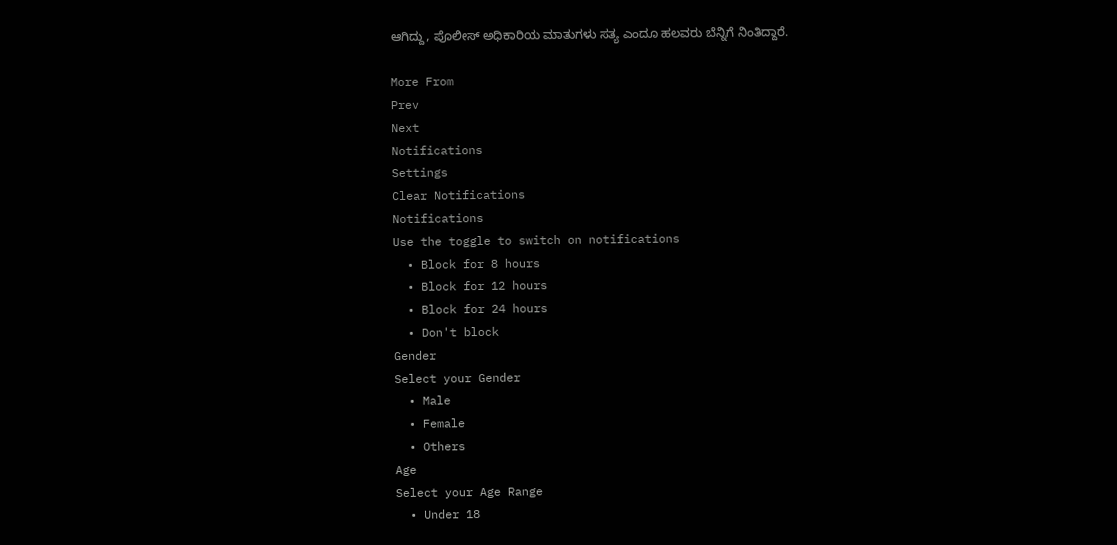ಆಗಿದ್ದು, ಪೊಲೀಸ್‌ ಅಧಿಕಾರಿಯ ಮಾತುಗಳು ಸತ್ಯ ಎಂದೂ ಹಲವರು ಬೆನ್ನಿಗೆ ನಿಂತಿದ್ದಾರೆ.

More From
Prev
Next
Notifications
Settings
Clear Notifications
Notifications
Use the toggle to switch on notifications
  • Block for 8 hours
  • Block for 12 hours
  • Block for 24 hours
  • Don't block
Gender
Select your Gender
  • Male
  • Female
  • Others
Age
Select your Age Range
  • Under 18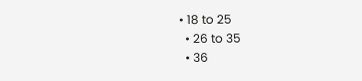• 18 to 25
  • 26 to 35
  • 36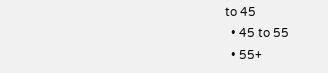to 45
  • 45 to 55
  • 55+